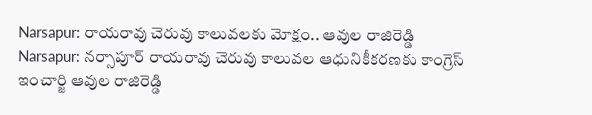Narsapur: రాయరావు చెరువు కాలువలకు మోక్షం.. ఆవుల రాజిరెడ్డి
Narsapur: నర్సాపూర్ రాయరావు చెరువు కాలువల ఆధునికీకరణకు కాంగ్రెస్ ఇంచార్జి ఆవుల రాజిరెడ్డి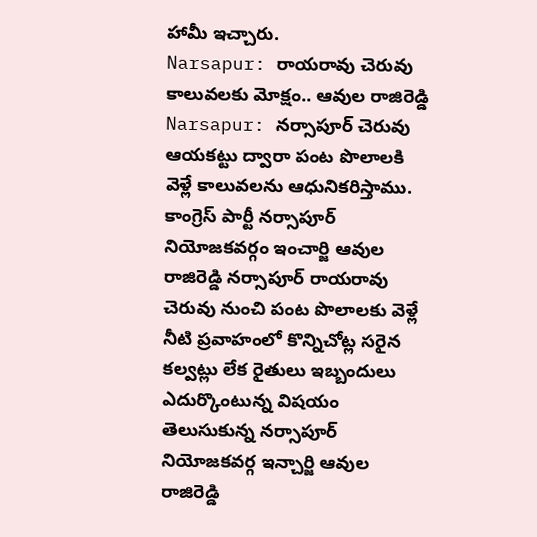హామీ ఇచ్చారు.
Narsapur: రాయరావు చెరువు కాలువలకు మోక్షం.. ఆవుల రాజిరెడ్డి
Narsapur: నర్సాపూర్ చెరువు ఆయకట్టు ద్వారా పంట పొలాలకి వెళ్లే కాలువలను ఆధునికరిస్తాము. కాంగ్రెస్ పార్టీ నర్సాపూర్ నియోజకవర్గం ఇంచార్జి ఆవుల రాజిరెడ్డి నర్సాపూర్ రాయరావు చెరువు నుంచి పంట పొలాలకు వెళ్లే నీటి ప్రవాహంలో కొన్నిచోట్ల సరైన కల్వట్లు లేక రైతులు ఇబ్బందులు ఎదుర్కొంటున్న విషయం తెలుసుకున్న నర్సాపూర్ నియోజకవర్గ ఇన్చార్జి ఆవుల రాజిరెడ్డి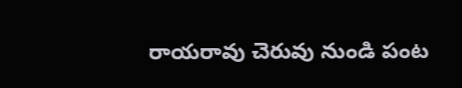రాయరావు చెరువు నుండి పంట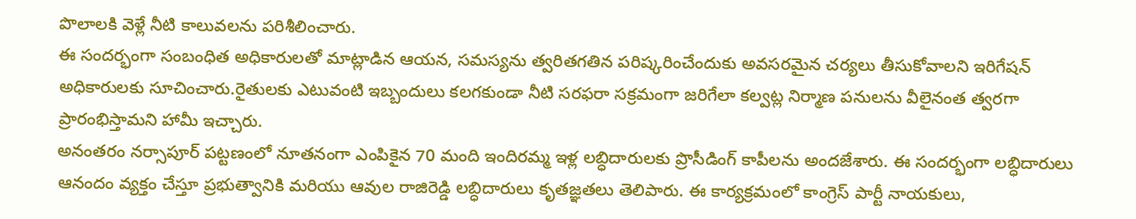పొలాలకి వెళ్లే నీటి కాలువలను పరిశీలించారు.
ఈ సందర్భంగా సంబంధిత అధికారులతో మాట్లాడిన ఆయన, సమస్యను త్వరితగతిన పరిష్కరించేందుకు అవసరమైన చర్యలు తీసుకోవాలని ఇరిగేషన్ అధికారులకు సూచించారు.రైతులకు ఎటువంటి ఇబ్బందులు కలగకుండా నీటి సరఫరా సక్రమంగా జరిగేలా కల్వట్ల నిర్మాణ పనులను వీలైనంత త్వరగా ప్రారంభిస్తామని హామీ ఇచ్చారు.
అనంతరం నర్సాపూర్ పట్టణంలో నూతనంగా ఎంపికైన 70 మంది ఇందిరమ్మ ఇళ్ల లబ్ధిదారులకు ప్రొసీడింగ్ కాపీలను అందజేశారు. ఈ సందర్భంగా లబ్ధిదారులు ఆనందం వ్యక్తం చేస్తూ ప్రభుత్వానికి మరియు ఆవుల రాజిరెడ్డి లబ్ధిదారులు కృతజ్ఞతలు తెలిపారు. ఈ కార్యక్రమంలో కాంగ్రెస్ పార్టీ నాయకులు,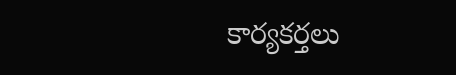కార్యకర్తలు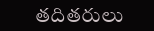తదితరులు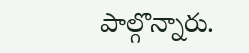పాల్గొన్నారు.